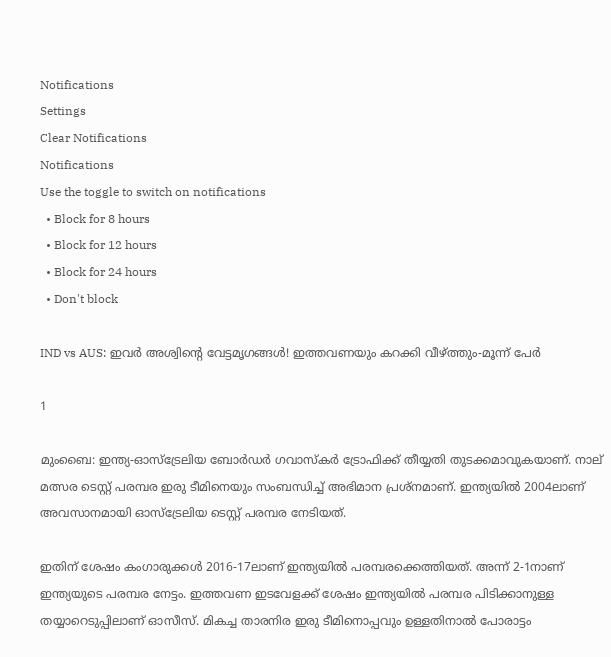Notifications
Settings
Clear Notifications
Notifications
Use the toggle to switch on notifications
  • Block for 8 hours
  • Block for 12 hours
  • Block for 24 hours
  • Don't block

IND vs AUS: ഇവര്‍ അശ്വിന്റെ വേട്ടമൃഗങ്ങള്‍! ഇത്തവണയും കറക്കി വീഴ്ത്തും-മൂന്ന് പേര്‍

1

മുംബൈ: ഇന്ത്യ-ഓസ്‌ട്രേലിയ ബോര്‍ഡര്‍ ഗവാസ്‌കര്‍ ട്രോഫിക്ക് തീയ്യതി തുടക്കമാവുകയാണ്. നാല് മത്സര ടെസ്റ്റ് പരമ്പര ഇരു ടീമിനെയും സംബന്ധിച്ച് അഭിമാന പ്രശ്‌നമാണ്. ഇന്ത്യയില്‍ 2004ലാണ് അവസാനമായി ഓസ്‌ട്രേലിയ ടെസ്റ്റ് പരമ്പര നേടിയത്.

ഇതിന് ശേഷം കംഗാരുക്കള്‍ 2016-17ലാണ് ഇന്ത്യയില്‍ പരമ്പരക്കെത്തിയത്. അന്ന് 2-1നാണ് ഇന്ത്യയുടെ പരമ്പര നേട്ടം. ഇത്തവണ ഇടവേളക്ക് ശേഷം ഇന്ത്യയില്‍ പരമ്പര പിടിക്കാനുള്ള തയ്യാറെടുപ്പിലാണ് ഓസീസ്. മികച്ച താരനിര ഇരു ടീമിനൊപ്പവും ഉള്ളതിനാല്‍ പോരാട്ടം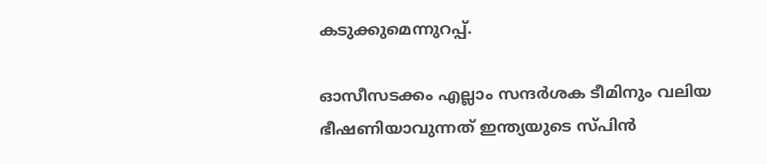കടുക്കുമെന്നുറപ്പ്.

ഓസീസടക്കം എല്ലാം സന്ദര്‍ശക ടീമിനും വലിയ ഭീഷണിയാവുന്നത് ഇന്ത്യയുടെ സ്പിന്‍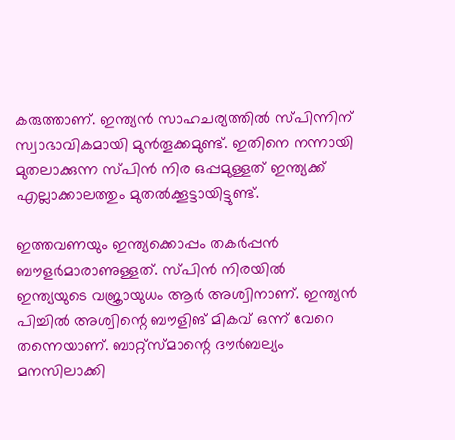കരുത്താണ്. ഇന്ത്യന്‍ സാഹചര്യത്തില്‍ സ്പിന്നിന് സ്വാഭാവികമായി മുന്‍തൂക്കമുണ്ട്. ഇതിനെ നന്നായി മുതലാക്കുന്ന സ്പിന്‍ നിര ഒപ്പമുള്ളത് ഇന്ത്യക്ക് എല്ലാക്കാലത്തും മുതല്‍ക്കൂട്ടായിട്ടുണ്ട്.

ഇത്തവണയും ഇന്ത്യക്കൊപ്പം തകര്‍പ്പന്‍ ബൗളര്‍മാരാണുള്ളത്. സ്പിന്‍ നിരയില്‍ ഇന്ത്യയുടെ വജ്രായുധം ആര്‍ അശ്വിനാണ്. ഇന്ത്യന്‍ പിച്ചില്‍ അശ്വിന്റെ ബൗളിങ് മികവ് ഒന്ന് വേറെ തന്നെയാണ്. ബാറ്റ്‌സ്മാന്റെ ദൗര്‍ബല്യം മനസിലാക്കി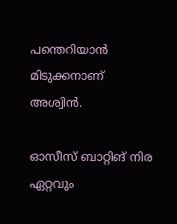പന്തെറിയാന്‍ മിടുക്കനാണ് അശ്വിന്‍.

ഓസീസ് ബാറ്റിങ് നിര ഏറ്റവും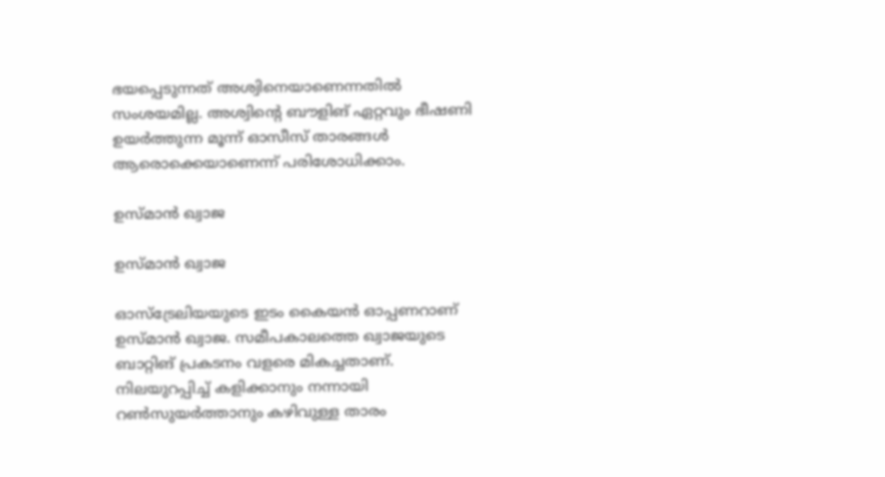ഭയപ്പെടുന്നത് അശ്വിനെയാണെന്നതില്‍ സംശയമില്ല. അശ്വിന്റെ ബൗളിങ് ഏറ്റവും ഭീഷണി ഉയര്‍ത്തുന്ന മൂന്ന് ഓസീസ് താരങ്ങള്‍ ആരൊക്കെയാണെന്ന് പരിശോധിക്കാം.

ഉസ്മാന്‍ ഖ്വാജ

ഉസ്മാന്‍ ഖ്വാജ

ഓസ്‌ട്രേലിയയുടെ ഇടം കൈയന്‍ ഓപ്പണറാണ് ഉസ്മാന്‍ ഖ്വാജ. സമീപകാലത്തെ ഖ്വാജയുടെ ബാറ്റിങ് പ്രകടനം വളരെ മികച്ചതാണ്. നിലയുറപ്പിച്ച് കളിക്കാനും നന്നായി റണ്‍സുയര്‍ത്താനും കഴിവുള്ള താരം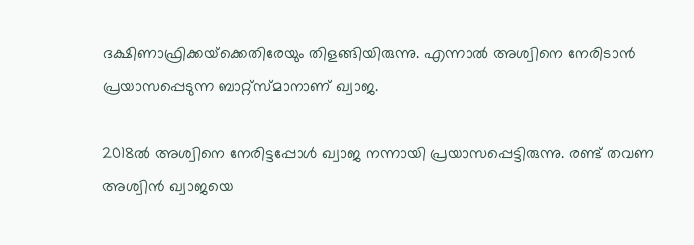ദക്ഷിണാഫ്രിക്കയ്‌ക്കെതിരേയും തിളങ്ങിയിരുന്നു. എന്നാല്‍ അശ്വിനെ നേരിടാന്‍ പ്രയാസപ്പെടുന്ന ബാറ്റ്‌സ്മാനാണ് ഖ്വാജ.

2018ല്‍ അശ്വിനെ നേരിട്ടപ്പോള്‍ ഖ്വാജ നന്നായി പ്രയാസപ്പെട്ടിരുന്നു. രണ്ട് തവണ അശ്വിന്‍ ഖ്വാജയെ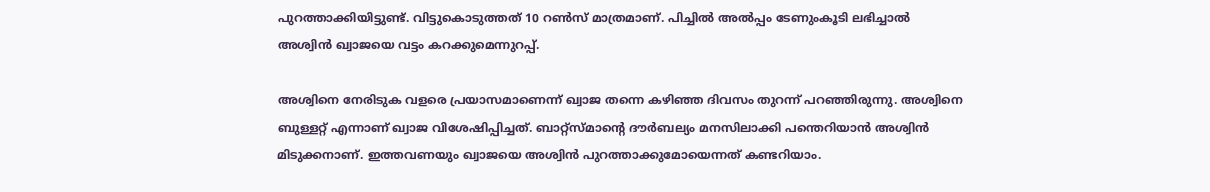പുറത്താക്കിയിട്ടുണ്ട്. വിട്ടുകൊടുത്തത് 10 റണ്‍സ് മാത്രമാണ്. പിച്ചില്‍ അല്‍പ്പം ടേണുംകൂടി ലഭിച്ചാല്‍ അശ്വിന്‍ ഖ്വാജയെ വട്ടം കറക്കുമെന്നുറപ്പ്.

അശ്വിനെ നേരിടുക വളരെ പ്രയാസമാണെന്ന് ഖ്വാജ തന്നെ കഴിഞ്ഞ ദിവസം തുറന്ന് പറഞ്ഞിരുന്നു. അശ്വിനെ ബുള്ളറ്റ് എന്നാണ് ഖ്വാജ വിശേഷിപ്പിച്ചത്. ബാറ്റ്‌സ്മാന്റെ ദൗര്‍ബല്യം മനസിലാക്കി പന്തെറിയാന്‍ അശ്വിന്‍ മിടുക്കനാണ്. ഇത്തവണയും ഖ്വാജയെ അശ്വിന്‍ പുറത്താക്കുമോയെന്നത് കണ്ടറിയാം.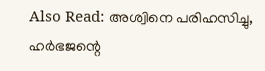Also Read: അശ്വിനെ പരിഹസിച്ചു, ഹര്‍ഭജന്റെ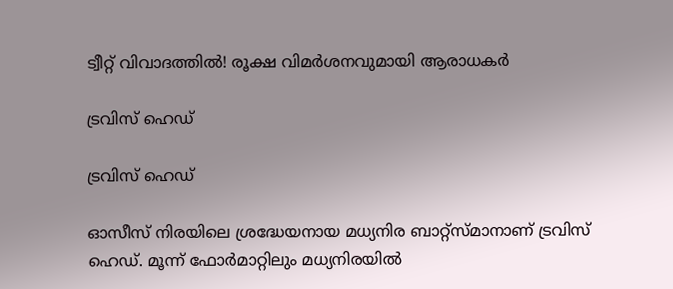ട്വീറ്റ് വിവാദത്തില്‍! രൂക്ഷ വിമര്‍ശനവുമായി ആരാധകര്‍

ട്രവിസ് ഹെഡ്

ട്രവിസ് ഹെഡ്

ഓസീസ് നിരയിലെ ശ്രദ്ധേയനായ മധ്യനിര ബാറ്റ്‌സ്മാനാണ് ട്രവിസ് ഹെഡ്. മൂന്ന് ഫോര്‍മാറ്റിലും മധ്യനിരയില്‍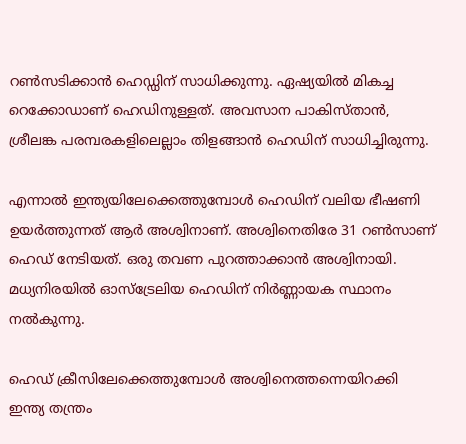റണ്‍സടിക്കാന്‍ ഹെഡ്ഡിന് സാധിക്കുന്നു. ഏഷ്യയില്‍ മികച്ച റെക്കോഡാണ് ഹെഡിനുള്ളത്. അവസാന പാകിസ്താന്‍, ശ്രീലങ്ക പരമ്പരകളിലെല്ലാം തിളങ്ങാന്‍ ഹെഡിന് സാധിച്ചിരുന്നു.

എന്നാല്‍ ഇന്ത്യയിലേക്കെത്തുമ്പോള്‍ ഹെഡിന് വലിയ ഭീഷണി ഉയര്‍ത്തുന്നത് ആര്‍ അശ്വിനാണ്. അശ്വിനെതിരേ 31 റണ്‍സാണ് ഹെഡ് നേടിയത്. ഒരു തവണ പുറത്താക്കാന്‍ അശ്വിനായി. മധ്യനിരയില്‍ ഓസ്‌ട്രേലിയ ഹെഡിന് നിര്‍ണ്ണായക സ്ഥാനം നല്‍കുന്നു.

ഹെഡ് ക്രീസിലേക്കെത്തുമ്പോള്‍ അശ്വിനെത്തന്നെയിറക്കി ഇന്ത്യ തന്ത്രം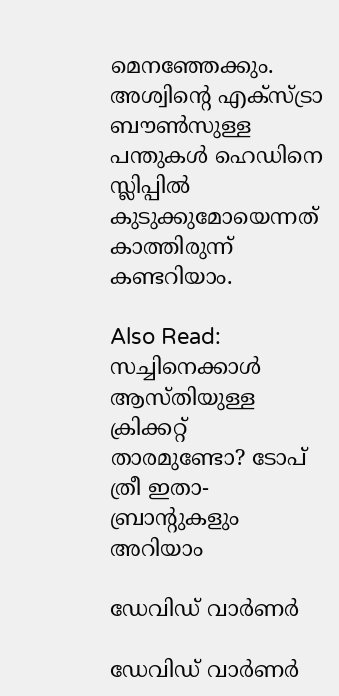മെനഞ്ഞേക്കും. അശ്വിന്റെ എക്‌സ്ട്രാ ബൗണ്‍സുള്ള പന്തുകള്‍ ഹെഡിനെ സ്ലിപ്പില്‍ കുടുക്കുമോയെന്നത് കാത്തിരുന്ന് കണ്ടറിയാം.

Also Read: സച്ചിനെക്കാള്‍ ആസ്തിയുള്ള ക്രിക്കറ്റ് താരമുണ്ടോ? ടോപ് ത്രീ ഇതാ-ബ്രാന്റുകളും അറിയാം

ഡേവിഡ് വാര്‍ണര്‍

ഡേവിഡ് വാര്‍ണര്‍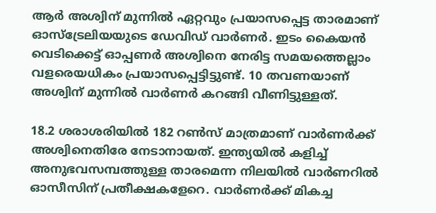ആര്‍ അശ്വിന് മുന്നില്‍ ഏറ്റവും പ്രയാസപ്പെട്ട താരമാണ് ഓസ്‌ട്രേലിയയുടെ ഡേവിഡ് വാര്‍ണര്‍. ഇടം കൈയന്‍ വെടിക്കെട്ട് ഓപ്പണര്‍ അശ്വിനെ നേരിട്ട സമയത്തെല്ലാം വളരെയധികം പ്രയാസപ്പെട്ടിട്ടുണ്ട്. 10 തവണയാണ് അശ്വിന് മുന്നില്‍ വാര്‍ണര്‍ കറങ്ങി വീണിട്ടുള്ളത്.

18.2 ശരാശരിയില്‍ 182 റണ്‍സ് മാത്രമാണ് വാര്‍ണര്‍ക്ക് അശ്വിനെതിരേ നേടാനായത്. ഇന്ത്യയില്‍ കളിച്ച് അനുഭവസമ്പത്തുള്ള താരമെന്ന നിലയില്‍ വാര്‍ണറില്‍ ഓസീസിന് പ്രതീക്ഷകളേറെ. വാര്‍ണര്‍ക്ക് മികച്ച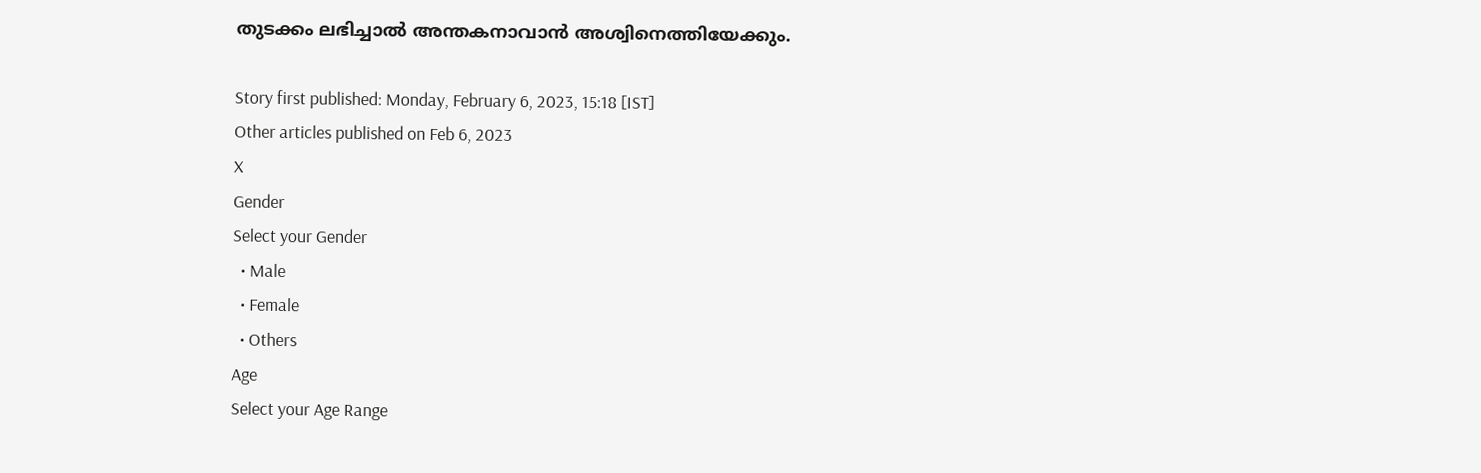തുടക്കം ലഭിച്ചാല്‍ അന്തകനാവാന്‍ അശ്വിനെത്തിയേക്കും.

Story first published: Monday, February 6, 2023, 15:18 [IST]
Other articles published on Feb 6, 2023
X
Gender
Select your Gender
  • Male
  • Female
  • Others
Age
Select your Age Range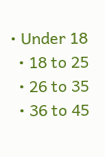• Under 18
  • 18 to 25
  • 26 to 35
  • 36 to 45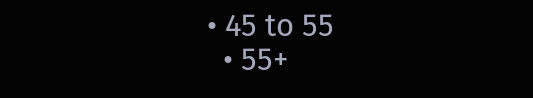• 45 to 55
  • 55+